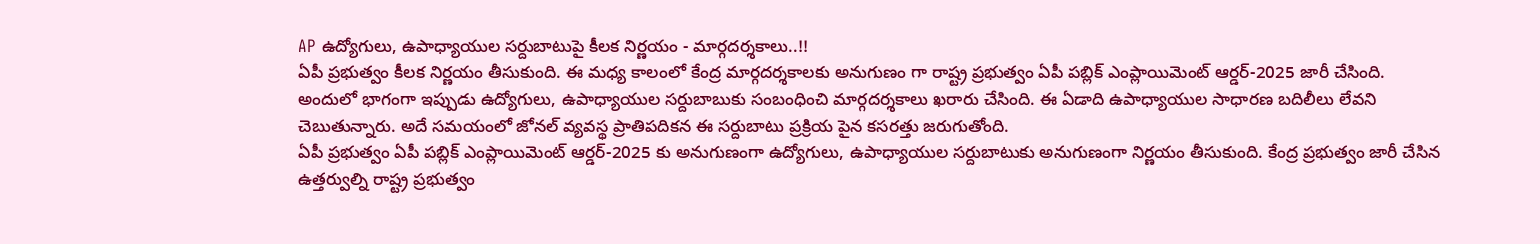AP ఉద్యోగులు, ఉపాధ్యాయుల సర్దుబాటుపై కీలక నిర్ణయం - మార్గదర్శకాలు..!!
ఏపీ ప్రభుత్వం కీలక నిర్ణయం తీసుకుంది. ఈ మధ్య కాలంలో కేంద్ర మార్గదర్శకాలకు అనుగుణం గా రాష్ట్ర ప్రభుత్వం ఏపీ పబ్లిక్ ఎంప్లాయిమెంట్ ఆర్డర్-2025 జారీ చేసింది. అందులో భాగంగా ఇప్పుడు ఉద్యోగులు, ఉపాధ్యాయుల సర్దుబాబుకు సంబంధించి మార్గదర్శకాలు ఖరారు చేసింది. ఈ ఏడాది ఉపాధ్యాయుల సాధారణ బదిలీలు లేవని చెబుతున్నారు. అదే సమయంలో జోనల్ వ్యవస్థ ప్రాతిపదికన ఈ సర్దుబాటు ప్రక్రియ పైన కసరత్తు జరుగుతోంది.
ఏపీ ప్రభుత్వం ఏపీ పబ్లిక్ ఎంప్లాయిమెంట్ ఆర్డర్-2025 కు అనుగుణంగా ఉద్యోగులు, ఉపాధ్యాయుల సర్దుబాటుకు అనుగుణంగా నిర్ణయం తీసుకుంది. కేంద్ర ప్రభుత్వం జారీ చేసిన ఉత్తర్వుల్ని రాష్ట్ర ప్రభుత్వం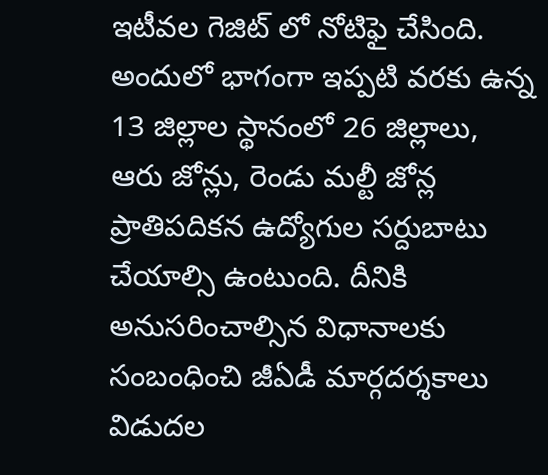ఇటీవల గెజిట్ లో నోటిఫై చేసింది. అందులో భాగంగా ఇప్పటి వరకు ఉన్న 13 జిల్లాల స్థానంలో 26 జిల్లాలు, ఆరు జోన్లు, రెండు మల్టీ జోన్ల ప్రాతిపదికన ఉద్యోగుల సర్దుబాటు చేయాల్సి ఉంటుంది. దీనికి అనుసరించాల్సిన విధానాలకు సంబంధించి జీఏడీ మార్గదర్శకాలు విడుదల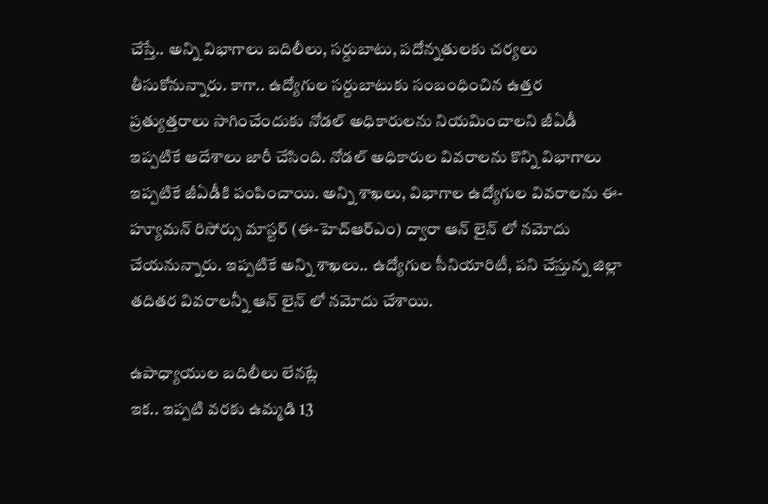చేస్తే.. అన్ని విభాగాలు బదిలీలు, సర్దుబాటు, పదోన్నతులకు చర్యలు తీసుకోనున్నారు. కాగా.. ఉద్యోగుల సర్దుబాటుకు సంబంధించిన ఉత్తర ప్రత్యుత్తరాలు సాగించేందుకు నోడల్ అధికారులను నియమించాలని జీఏడీ ఇప్పటికే ఆదేశాలు జారీ చేసింది. నోడల్ అధికారుల వివరాలను కొన్ని విభాగాలు ఇప్పటికే జీఏడీకి పంపించాయి. అన్ని శాఖలు, విభాగాల ఉద్యోగుల వివరాలను ఈ-హ్యూమన్ రిసోర్సు మాస్టర్ (ఈ-హెచ్ఆర్ఎం) ద్వారా ఆన్ లైన్ లో నమోదు చేయనున్నారు. ఇప్పటికే అన్ని శాఖలు.. ఉద్యోగుల సీనియారిటీ, పని చేస్తున్న జిల్లా తదితర వివరాలన్నీ ఆన్ లైన్ లో నమోదు చేశాయి.

ఉపాధ్యాయుల బదిలీలు లేనట్లే
ఇక.. ఇప్పటి వరకు ఉమ్మడి 13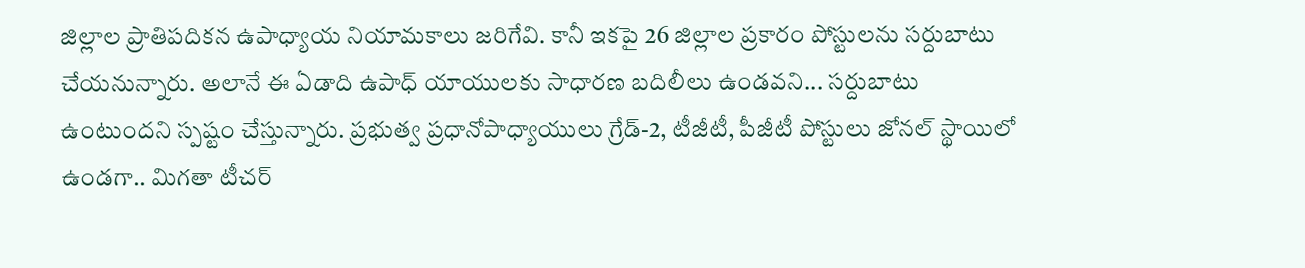జిల్లాల ప్రాతిపదికన ఉపాధ్యాయ నియామకాలు జరిగేవి. కానీ ఇకపై 26 జిల్లాల ప్రకారం పోస్టులను సర్దుబాటు చేయనున్నారు. అలానే ఈ ఏడాది ఉపాధ్ యాయులకు సాధారణ బదిలీలు ఉండవని... సర్దుబాటు ఉంటుందని స్పష్టం చేస్తున్నారు. ప్రభుత్వ ప్రధానోపాధ్యాయులు గ్రేడ్-2, టీజీటీ, పీజీటీ పోస్టులు జోనల్ స్థాయిలో ఉండగా.. మిగతా టీచర్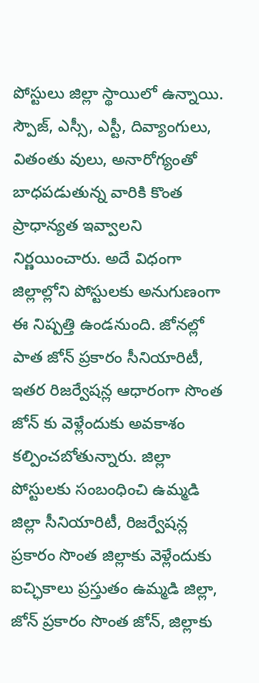పోస్టులు జిల్లా స్థాయిలో ఉన్నాయి. స్పౌజ్, ఎస్సీ, ఎస్టీ, దివ్యాంగులు, వితంతు వులు, అనారోగ్యంతో బాధపడుతున్న వారికి కొంత ప్రాధాన్యత ఇవ్వాలని నిర్ణయించారు. అదే విధంగా జిల్లాల్లోని పోస్టులకు అనుగుణంగా ఈ నిష్పత్తి ఉండనుంది. జోనల్లో పాత జోన్ ప్రకారం సీనియారిటీ, ఇతర రిజర్వేషన్ల ఆధారంగా సొంత జోన్ కు వెళ్లేందుకు అవకాశం కల్పించబోతున్నారు. జిల్లా పోస్టులకు సంబంధించి ఉమ్మడి జిల్లా సీనియారిటీ, రిజర్వేషన్ల ప్రకారం సొంత జిల్లాకు వెళ్లేందుకు ఐచ్ఛికాలు ప్రస్తుతం ఉమ్మడి జిల్లా, జోన్ ప్రకారం సొంత జోన్, జిల్లాకు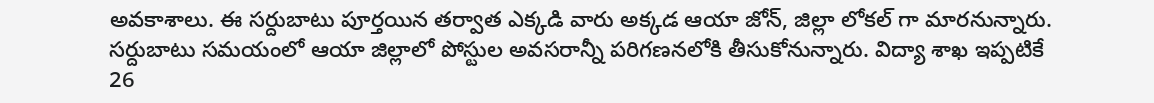అవకాశాలు. ఈ సర్దుబాటు పూర్తయిన తర్వాత ఎక్కడి వారు అక్కడ ఆయా జోన్, జిల్లా లోకల్ గా మారనున్నారు. సర్దుబాటు సమయంలో ఆయా జిల్లాలో పోస్టుల అవసరాన్నీ పరిగణనలోకి తీసుకోనున్నారు. విద్యా శాఖ ఇప్పటికే 26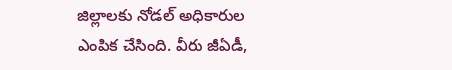జిల్లాలకు నోడల్ అధికారుల ఎంపిక చేసింది. వీరు జీఏడీ,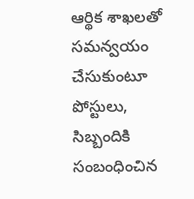ఆర్థిక శాఖలతో సమన్వయం చేసుకుంటూ పోస్టులు, సిబ్బందికి సంబంధించిన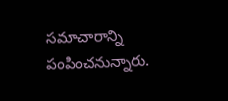సమాచారాన్ని పంపించనున్నారు.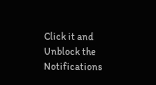Click it and Unblock the Notifications